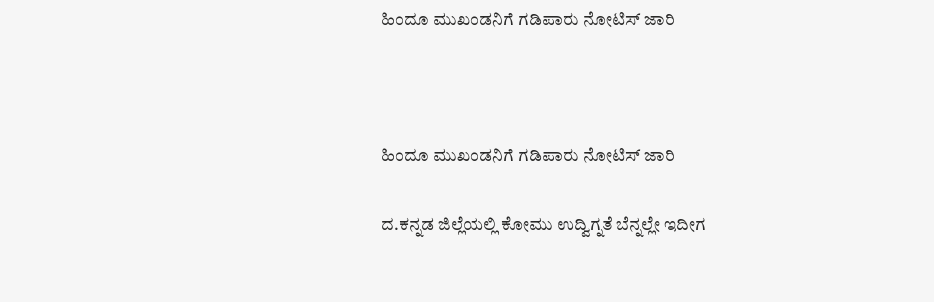ಹಿಂದೂ ಮುಖಂಡನಿಗೆ ಗಡಿಪಾರು ನೋಟಿಸ್‌ ಜಾರಿ



ಹಿಂದೂ ಮುಖಂಡನಿಗೆ ಗಡಿಪಾರು ನೋಟಿಸ್‌ ಜಾರಿ

ದ.ಕನ್ನಡ ಜಿಲ್ಲೆಯಲ್ಲಿ ಕೋಮು ಉದ್ವಿಗ್ನತೆ ಬೆನ್ನಲ್ಲೇ ಇದೀಗ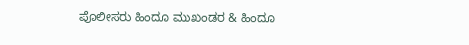ಪೊಲೀಸರು ಹಿಂದೂ ಮುಖಂಡರ & ಹಿಂದೂ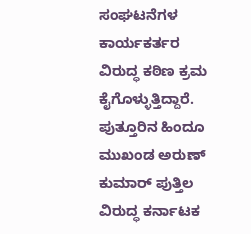ಸಂಘಟನೆಗಳ ಕಾರ್ಯಕರ್ತರ ವಿರುದ್ಧ ಕಠಿಣ ಕ್ರಮ ಕೈಗೊಳ್ಳುತ್ತಿದ್ದಾರೆ. ಪುತ್ತೂರಿನ ಹಿಂದೂ ಮುಖಂಡ ಅರುಣ್‌ ಕುಮಾ‌ರ್ ಪುತ್ತಿಲ ವಿರುದ್ಧ ಕರ್ನಾಟಕ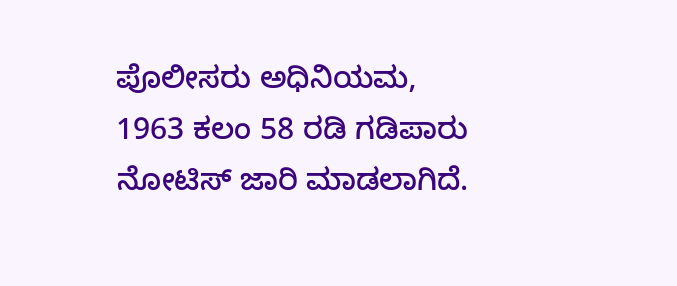ಪೊಲೀಸರು ಅಧಿನಿಯಮ, 1963 ಕಲಂ 58 ರಡಿ ಗಡಿಪಾರು ನೋಟಿಸ್‌ ಜಾರಿ ಮಾಡಲಾಗಿದೆ.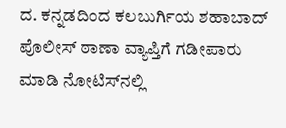ದ. ಕನ್ನಡದಿಂದ ಕಲಬುರ್ಗಿಯ ಶಹಾಬಾದ್‌ ಪೊಲೀಸ್ ಠಾಣಾ ವ್ಯಾಪ್ತಿಗೆ ಗಡೀಪಾರು ಮಾಡಿ ನೋಟಿಸ್‌ನಲ್ಲಿ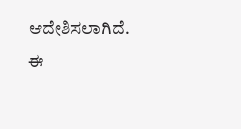ಆದೇಶಿಸಲಾಗಿದೆ. ಈ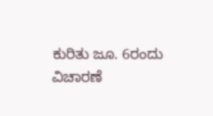ಕುರಿತು ಜೂ. 6ರಂದು ವಿಚಾರಣೆ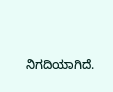ನಿಗದಿಯಾಗಿದೆ.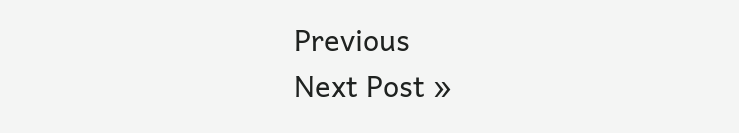Previous
Next Post »